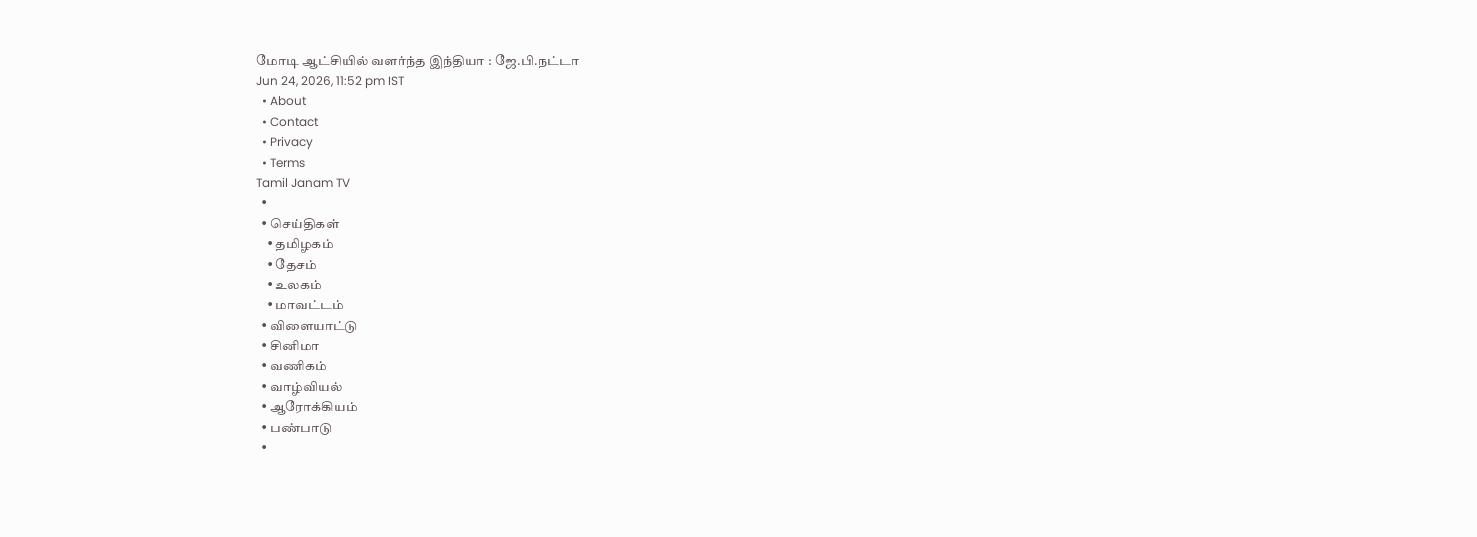மோடி ஆட்சியில் வளர்ந்த இந்தியா : ஜே.பி.நட்டா
Jun 24, 2026, 11:52 pm IST
  • About
  • Contact
  • Privacy
  • Terms
Tamil Janam TV
  •
  • செய்திகள்
    • தமிழகம்
    • தேசம்
    • உலகம்
    • மாவட்டம்
  • விளையாட்டு
  • சினிமா
  • வணிகம்
  • வாழ்வியல்
  • ஆரோக்கியம்
  • பண்பாடு
  •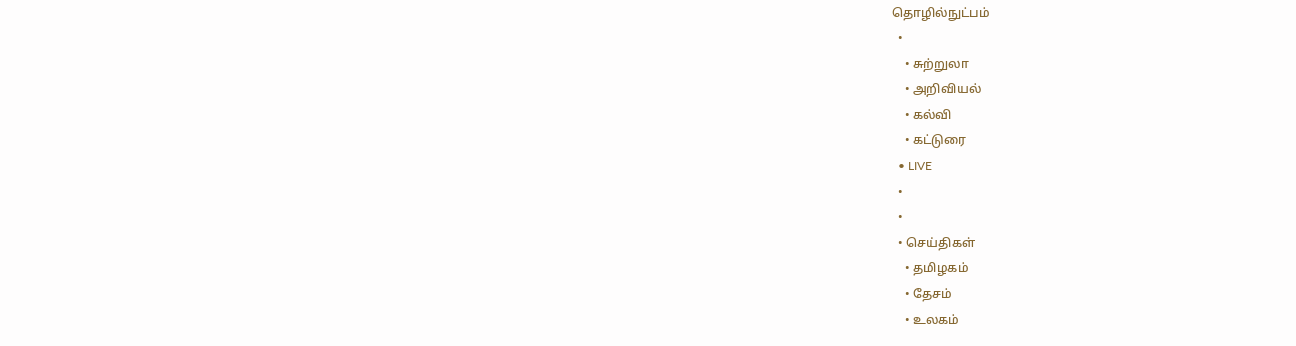தொழில்நுட்பம்
  •
    • சுற்றுலா
    • அறிவியல்
    • கல்வி
    • கட்டுரை
  • LIVE
  •
  •
  • செய்திகள்
    • தமிழகம்
    • தேசம்
    • உலகம்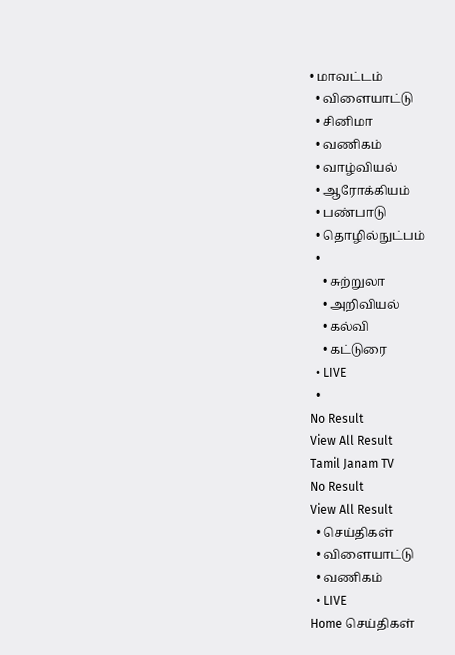• மாவட்டம்
  • விளையாட்டு
  • சினிமா
  • வணிகம்
  • வாழ்வியல்
  • ஆரோக்கியம்
  • பண்பாடு
  • தொழில்நுட்பம்
  •
    • சுற்றுலா
    • அறிவியல்
    • கல்வி
    • கட்டுரை
  • LIVE
  •
No Result
View All Result
Tamil Janam TV
No Result
View All Result
  • செய்திகள்
  • விளையாட்டு
  • வணிகம்
  • LIVE
Home செய்திகள்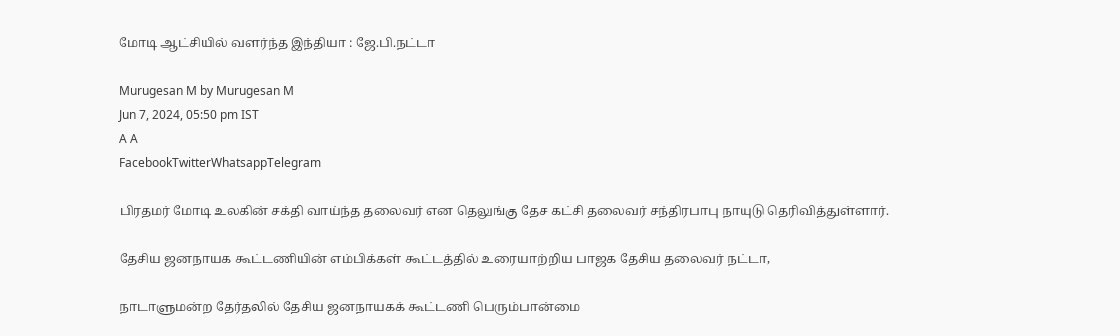மோடி ஆட்சியில் வளர்ந்த இந்தியா : ஜே.பி.நட்டா

Murugesan M by Murugesan M
Jun 7, 2024, 05:50 pm IST
A A
FacebookTwitterWhatsappTelegram

பிரதமர் மோடி உலகின் சக்தி வாய்ந்த தலைவர் என தெலுங்கு தேச கட்சி தலைவர் சந்திரபாபு நாயுடு தெரிவித்துள்ளார்.

தேசிய ஜனநாயக கூட்டணியின் எம்பிக்கள் கூட்டத்தில் உரையாற்றிய பாஜக தேசிய தலைவர் நட்டா,

நாடாளுமன்ற தேர்தலில் தேசிய ஜனநாயகக் கூட்டணி பெரும்பான்மை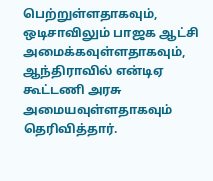பெற்றுள்ளதாகவும், ஒடிசாவிலும் பாஜக ஆட்சி அமைக்கவுள்ளதாகவும், ஆந்திராவில் என்டிஏ கூட்டணி அரசு அமையவுள்ளதாகவும் தெரிவித்தார்.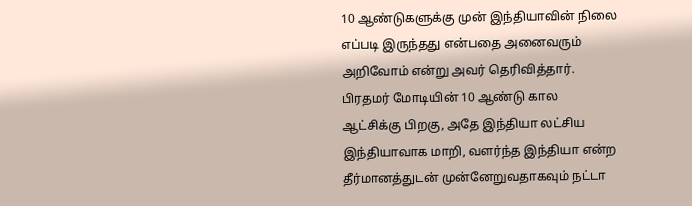10 ஆண்டுகளுக்கு முன் இந்தியாவின் நிலை எப்படி இருந்தது என்பதை அனைவரும் அறிவோம் என்று அவர் தெரிவித்தார். பிரதமர் மோடியின் 10 ஆண்டு கால ஆட்சிக்கு பிறகு, அதே இந்தியா லட்சிய இந்தியாவாக மாறி, வளர்ந்த இந்தியா என்ற தீர்மானத்துடன் முன்னேறுவதாகவும் நட்டா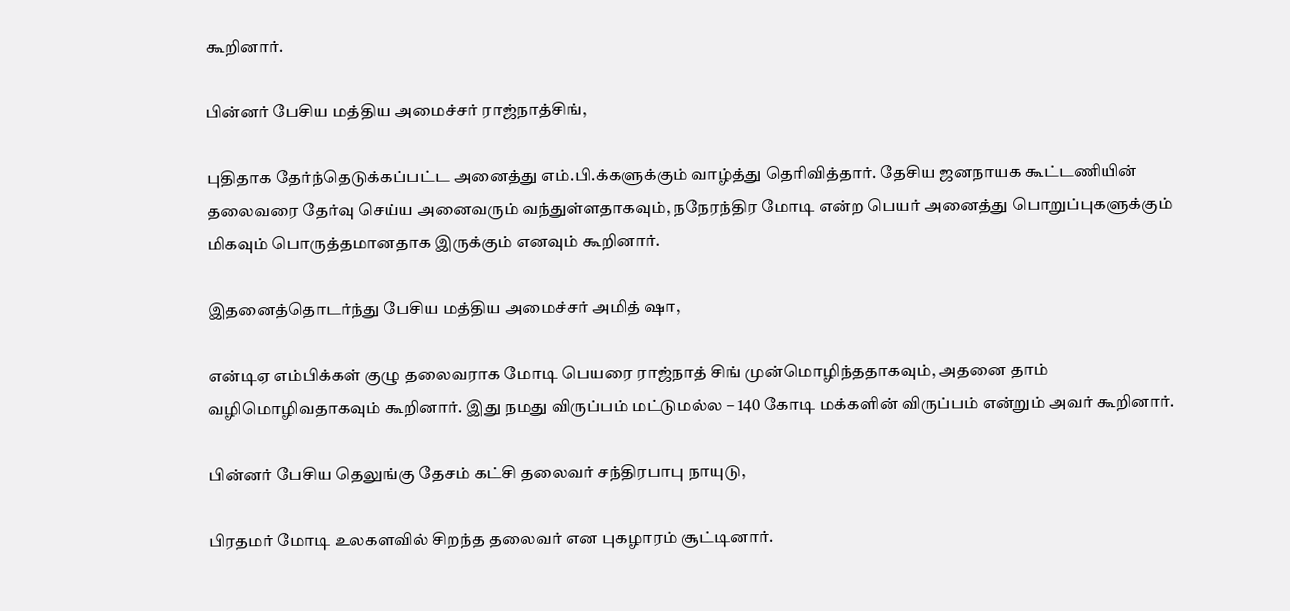கூறினார்.

பின்னர் பேசிய மத்திய அமைச்சர் ராஜ்நாத்சிங்,

புதிதாக தேர்ந்தெடுக்கப்பட்ட அனைத்து எம்.பி.க்களுக்கும் வாழ்த்து தெரிவித்தார். தேசிய ஜனநாயக கூட்டணியின் தலைவரை தேர்வு செய்ய அனைவரும் வந்துள்ளதாகவும், நநேரந்திர மோடி என்ற பெயர் அனைத்து பொறுப்புகளுக்கும் மிகவும் பொருத்தமானதாக இருக்கும் எனவும் கூறினார்.

இதனைத்தொடர்ந்து பேசிய மத்திய அமைச்சர் அமித் ஷா,

என்டிஏ எம்பிக்கள் குழு தலைவராக மோடி பெயரை ராஜ்நாத் சிங் முன்மொழிந்ததாகவும், அதனை தாம் வழிமொழிவதாகவும் கூறினார். இது நமது விருப்பம் மட்டுமல்ல – 140 கோடி மக்களின் விருப்பம் என்றும் அவர் கூறினார்.

பின்னர் பேசிய தெலுங்கு தேசம் கட்சி தலைவர் சந்திரபாபு நாயுடு,

பிரதமர் மோடி உலகளவில் சிறந்த தலைவர் என புகழாரம் சூட்டினார்.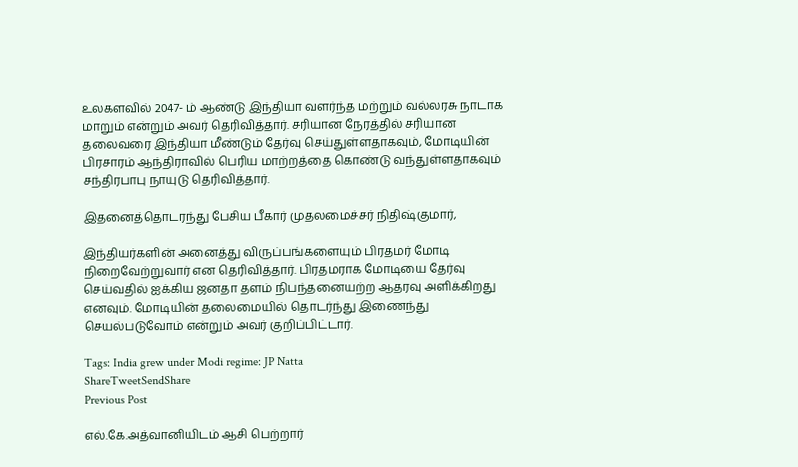உலகளவில் 2047- ம் ஆண்டு இந்தியா வளர்ந்த மற்றும் வல்லரசு நாடாக மாறும் என்றும் அவர் தெரிவித்தார். சரியான நேரத்தில் சரியான தலைவரை இந்தியா மீண்டும் தேர்வு செய்துள்ளதாகவும், மோடியின் பிரசாரம் ஆந்திராவில் பெரிய மாற்றத்தை கொண்டு வந்துள்ளதாகவும் சந்திரபாபு நாயுடு தெரிவித்தார்.

இதனைத்தொடரந்து பேசிய பீகார் முதலமைச்சர் நிதிஷ்குமார்,

இந்தியர்களின் அனைத்து விருப்பங்களையும் பிரதமர் மோடி நிறைவேற்றுவார் என தெரிவித்தார். பிரதமராக மோடியை தேர்வு செய்வதில் ஐக்கிய ஜனதா தளம் நிபந்தனையற்ற ஆதரவு அளிக்கிறது எனவும். மோடியின் தலைமையில் தொடர்ந்து இணைந்து செயல்படுவோம் என்றும் அவர் குறிப்பிட்டார்.

Tags: India grew under Modi regime: JP Natta
ShareTweetSendShare
Previous Post

எல்.கே.அத்வானியிடம் ஆசி பெற்றார்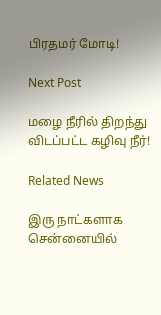பிரதமர் மோடி!

Next Post

மழை நீரில் திறந்து விடப்பட்ட கழிவு நீர்!

Related News

இரு நாட்களாக சென்னையில்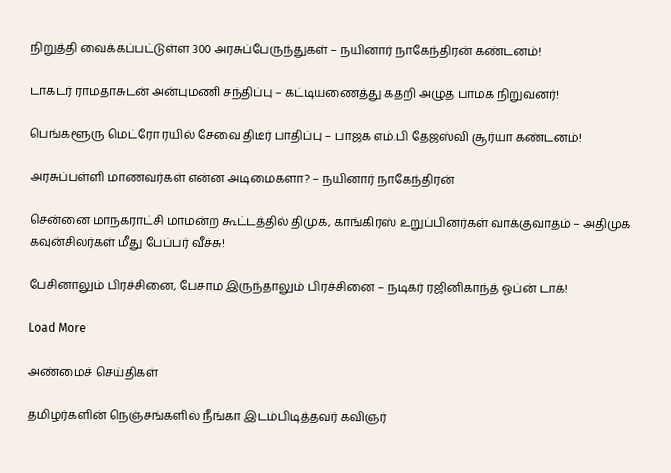நிறுத்தி வைக்கப்பட்டுள்ள 300 அரசுப்பேருந்துகள் – நயினார் நாகேந்திரன் கண்டனம்!

டாகடர் ராமதாசுடன் அன்புமணி சந்திப்பு – கட்டியணைத்து கதறி அழுத பாமக நிறுவனர்!

பெங்களூரு மெட்ரோ ரயில் சேவை திடீர் பாதிப்பு – பாஜக எம்.பி தேஜஸ்வி சூர்யா கண்டனம்!

அரசுப்பள்ளி மாணவர்கள் என்ன அடிமைகளா? – நயினார் நாகேந்திரன்

சென்னை மாநகராட்சி மாமன்ற கூட்டத்தில் திமுக, காங்கிரஸ் உறுப்பினர்கள் வாக்குவாதம் – அதிமுக கவுன்சிலர்கள் மீது பேப்பர் வீச்சு!

பேசினாலும் பிரச்சினை, பேசாம இருந்தாலும் பிரச்சினை – நடிகர் ரஜினிகாந்த் ஓப்ன் டாக்!

Load More

அண்மைச் செய்திகள்

தமிழர்களின் நெஞ்சங்களில் நீங்கா இடம்பிடித்தவர் கவிஞர்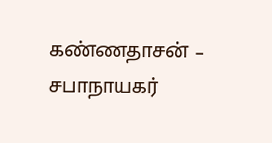கண்ணதாசன் – சபாநாயகர்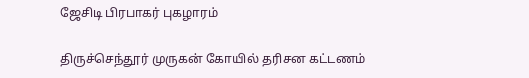ஜேசிடி பிரபாகர் புகழாரம்

திருச்செந்தூர் முருகன் கோயில் தரிசன கட்டணம்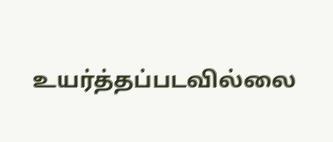உயர்த்தப்படவில்லை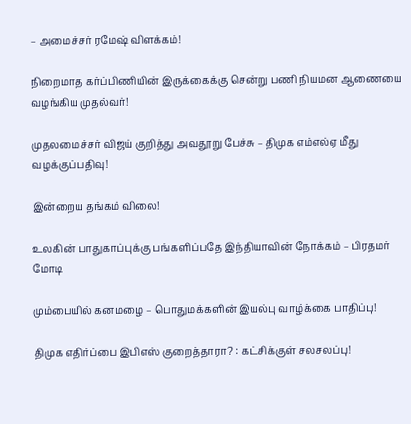– அமைச்சர் ரமேஷ் விளக்கம்!

நிறைமாத கர்ப்பிணியின் இருக்கைக்கு சென்று பணி நியமன ஆணையை வழங்கிய முதல்வர்!

முதலமைச்சர் விஜய் குறித்து அவதூறு பேச்சு – திமுக எம்எல்ஏ மீது வழக்குப்பதிவு!

இன்றைய தங்கம் விலை!

உலகின் பாதுகாப்புக்கு பங்களிப்பதே இந்தியாவின் நோக்கம் – பிரதமர் மோடி

மும்பையில் கனமழை – பொதுமக்களின் இயல்பு வாழ்க்கை பாதிப்பு!

திமுக எதிர்ப்பை இபிஎஸ் குறைத்தாரா? : கட்சிக்குள் சலசலப்பு!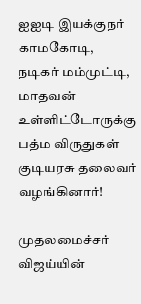ஐஐடி இயக்குநர் காமகோடி, நடிகர் மம்முட்டி, மாதவன் உள்ளிட்டோருக்கு பத்ம விருதுகள் குடியரசு தலைவர் வழங்கினார்!

முதலமைச்சர் விஜய்யின்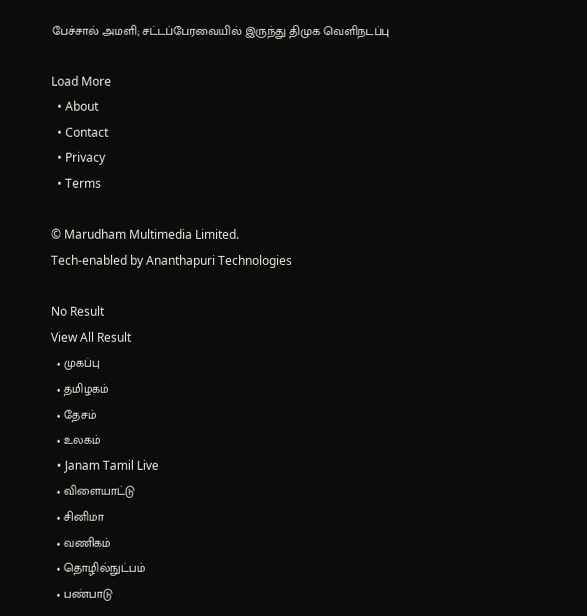பேச்சால் அமளி; சட்டப்பேரவையில் இருந்து திமுக வெளிநடப்பு

Load More
  • About
  • Contact
  • Privacy
  • Terms

© Marudham Multimedia Limited.
Tech-enabled by Ananthapuri Technologies

No Result
View All Result
  • முகப்பு
  • தமிழகம்
  • தேசம்
  • உலகம்
  • Janam Tamil Live
  • விளையாட்டு
  • சினிமா
  • வணிகம்
  • தொழில்நுட்பம்
  • பண்பாடு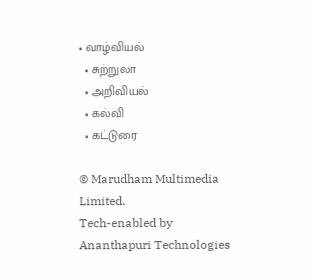• வாழ்வியல்
  • சுற்றுலா
  • அறிவியல்
  • கல்வி
  • கட்டுரை

© Marudham Multimedia Limited.
Tech-enabled by Ananthapuri Technologies